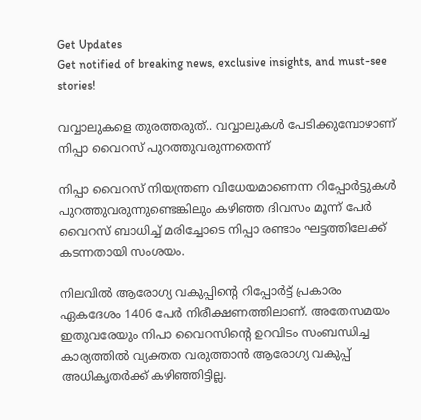Get Updates
Get notified of breaking news, exclusive insights, and must-see stories!

വവ്വാലുകളെ തുരത്തരുത്.. വവ്വാലുകള്‍ പേടിക്കുമ്പോഴാണ് നിപ്പാ വൈറസ് പുറത്തുവരുന്നതെന്ന്

നിപ്പാ വൈറസ് നിയന്ത്രണ വിധേയമാണെന്ന റിപ്പോര്‍ട്ടുകള്‍ പുറത്തുവരുന്നുണ്ടെങ്കിലും കഴിഞ്ഞ ദിവസം മൂന്ന് പേര്‍ വൈറസ് ബാധിച്ച് മരിച്ചോടെ നിപ്പാ രണ്ടാം ഘട്ടത്തിലേക്ക് കടന്നതായി സംശയം.

നിലവില്‍ ആരോഗ്യ വകുപ്പിന്‍റെ റിപ്പോര്‍ട്ട് പ്രകാരം ഏകദേശം 1406 പേര്‍ നിരീക്ഷണത്തിലാണ്. അതേസമയം ഇതുവരേയും നിപാ വൈറസിന്‍റെ ഉറവിടം സംബന്ധിച്ച കാര്യത്തില്‍ വ്യക്തത വരുത്താന്‍ ആരോഗ്യ വകുപ്പ് അധികൃതര്‍ക്ക് കഴിഞ്ഞിട്ടില്ല.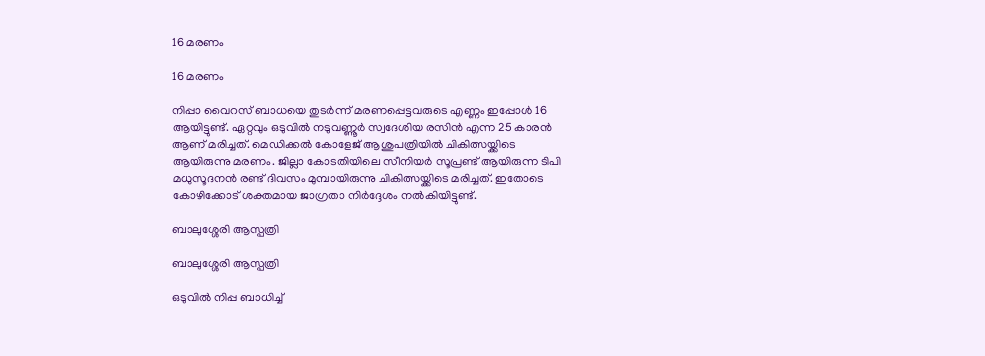16 മരണം

16 മരണം

നിപ്പാ വൈറസ് ബാധയെ തുടര്‍ന്ന് മരണപ്പെട്ടവരുടെ എണ്ണം ഇപ്പോള്‍ 16 ആയിട്ടുണ്ട്. ഏറ്റവും ഒടുവില്‍ നടുവണ്ണൂര്‍ സ്വദേശിയ രസിന്‍ എന്ന 25 കാരന്‍ ആണ് മരിച്ചത്. മെഡിക്കല്‍ കോളേജ് ആശുപത്രിയില്‍ ചികിത്സയ്ക്കിടെ ആയിരുന്നു മരണം. ജില്ലാ കോടതിയിലെ സീനിയര്‍ സൂപ്രണ്ട് ആയിരുന്ന ടിപി മധുസൂദനന്‍ രണ്ട് ദിവസം മുമ്പായിരുന്നു ചികിത്സയ്ക്കിടെ മരിച്ചത്. ഇതോടെ കോഴിക്കോട് ശക്തമായ ജാഗ്രതാ നിര്‍ദ്ദേശം നല്‍കിയിട്ടുണ്ട്.

ബാലുശ്ശേരി ആസ്പത്രി

ബാലുശ്ശേരി ആസ്പത്രി

ഒടുവില്‍ നിപ്പ ബാധിച്ച്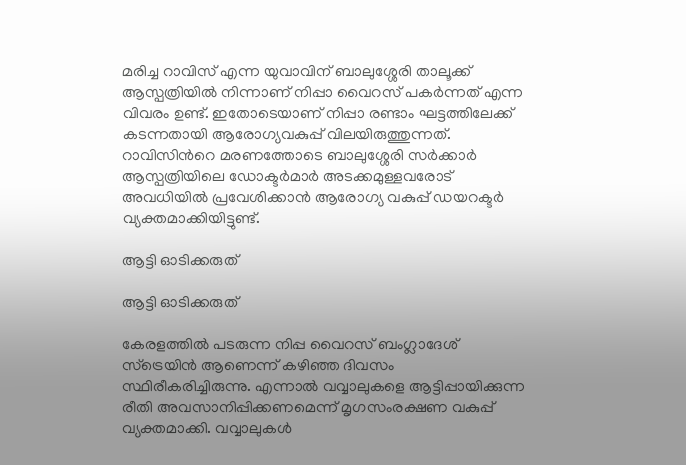മരിച്ച റാവിസ് എന്ന യുവാവിന് ബാലുശ്ശേരി താലൂക്ക് ആസ്പത്രിയില്‍ നിന്നാണ് നിപ്പാ വൈറസ് പകര്‍ന്നത് എന്ന വിവരം ഉണ്ട്. ഇതോടെയാണ് നിപ്പാ രണ്ടാം ഘട്ടത്തിലേക്ക് കടന്നതായി ആരോഗ്യവകുപ്പ് വിലയിരുത്തുന്നത്. റാവിസിന്‍റെ മരണത്തോടെ ബാലുശ്ശേരി സര്‍ക്കാര്‍ ആസ്പത്രിയിലെ ഡോക്ടര്‍മാര്‍ അടക്കമുള്ളവരോട് അവധിയില്‍ പ്രവേശിക്കാന്‍ ആരോഗ്യ വകുപ്പ് ഡയറക്ടര്‍ വ്യക്തമാക്കിയിട്ടുണ്ട്.

ആട്ടി ഓടിക്കരുത്

ആട്ടി ഓടിക്കരുത്

കേരളത്തില്‍ പടരുന്ന നിപ്പ വൈറസ് ബംഗ്ലാദേശ് സ്‌ട്രെയിന്‍ ആണെന്ന് കഴിഞ്ഞ ദിവസം സ്ഥിരീകരിച്ചിരുന്നു. എന്നാല്‍ വവ്വാലുകളെ ആട്ടിപ്പായിക്കുന്ന രീതി അവസാനിപ്പിക്കണമെന്ന് മൃഗസംരക്ഷണ വകുപ്പ് വ്യക്തമാക്കി. വവ്വാലുകള്‍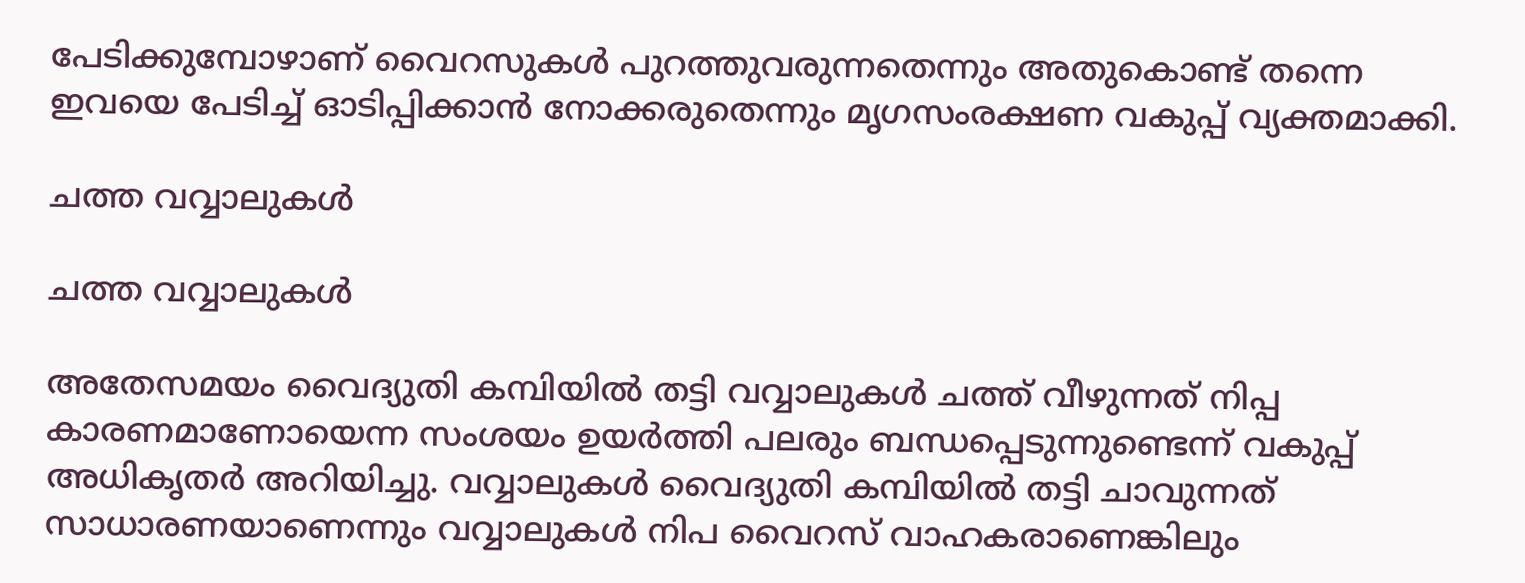പേടിക്കുമ്പോഴാണ് വൈറസുകള്‍ പുറത്തുവരുന്നതെന്നും അതുകൊണ്ട് തന്നെ ഇവയെ പേടിച്ച് ഓടിപ്പിക്കാന്‍ നോക്കരുതെന്നും മൃഗസംരക്ഷണ വകുപ്പ് വ്യക്തമാക്കി.

ചത്ത വവ്വാലുകള്‍

ചത്ത വവ്വാലുകള്‍

അതേസമയം വൈദ്യുതി കമ്പിയില്‍ തട്ടി വവ്വാലുകള്‍ ചത്ത് വീഴുന്നത് നിപ്പ കാരണമാണോയെന്ന സംശയം ഉയര്‍ത്തി പലരും ബന്ധപ്പെടുന്നുണ്ടെന്ന് വകുപ്പ് അധികൃതര്‍ അറിയിച്ചു. വവ്വാലുകള്‍ വൈദ്യുതി കമ്പിയില്‍ തട്ടി ചാവുന്നത് സാധാരണയാണെന്നും വവ്വാലുകള്‍ നിപ വൈറസ് വാഹകരാണെങ്കിലും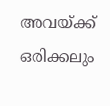അവയ്ക്ക് ഒരിക്കലും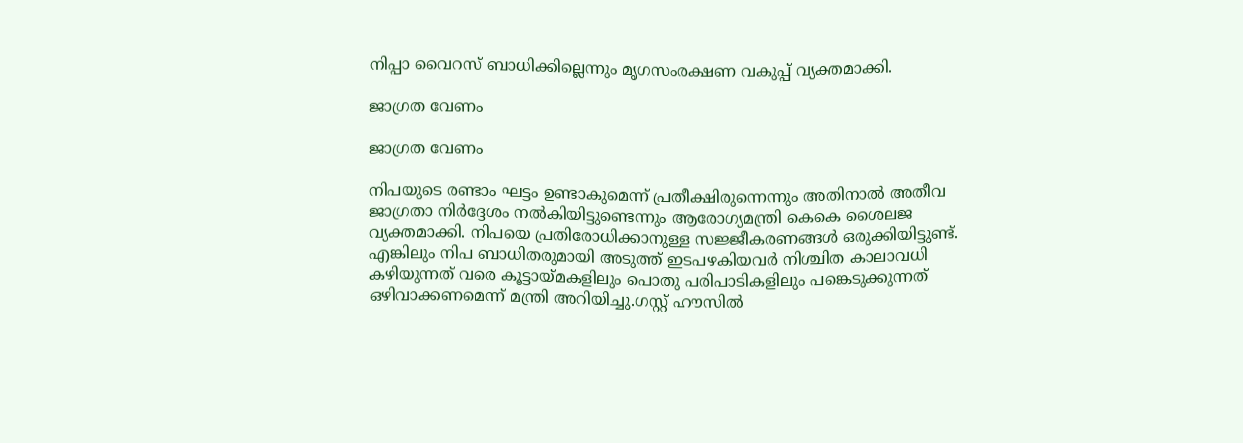നിപ്പാ വൈറസ് ബാധിക്കില്ലെന്നും മൃഗസംരക്ഷണ വകുപ്പ് വ്യക്തമാക്കി.

ജാഗ്രത വേണം

ജാഗ്രത വേണം

നിപയുടെ രണ്ടാം ഘട്ടം ഉണ്ടാകുമെന്ന് പ്രതീക്ഷിരുന്നെന്നും അതിനാല്‍ അതീവ ജാഗ്രതാ നിര്‍ദ്ദേശം നല്‍കിയിട്ടുണ്ടെന്നും ആരോഗ്യമന്ത്രി കെകെ ശൈലജ വ്യക്തമാക്കി. നിപയെ പ്രതിരോധിക്കാനുള്ള സജ്ജീകരണങ്ങള്‍ ഒരുക്കിയിട്ടുണ്ട്. എങ്കിലും നിപ ബാധിതരുമായി അടുത്ത് ഇടപഴകിയവര്‍ നിശ്ചിത കാലാവധി കഴിയുന്നത് വരെ കൂട്ടായ്മകളിലും പൊതു പരിപാടികളിലും പങ്കെടുക്കുന്നത് ഒഴിവാക്കണമെന്ന് മന്ത്രി അറിയിച്ചു.ഗസ്റ്റ് ഹൗസില്‍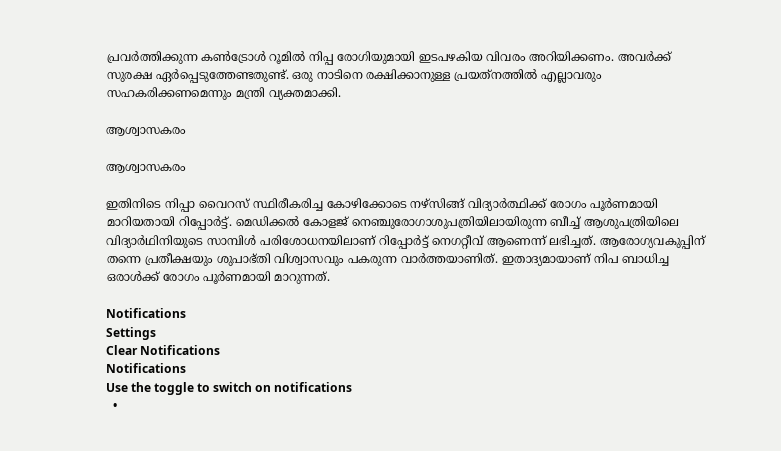പ്രവര്‍ത്തിക്കുന്ന കണ്‍ട്രോള്‍ റൂമില്‍ നിപ്പ രോഗിയുമായി ഇടപഴകിയ വിവരം അറിയിക്കണം. അവര്‍ക്ക് സുരക്ഷ ഏര്‍പ്പെടുത്തേണ്ടതുണ്ട്. ഒരു നാടിനെ രക്ഷിക്കാനുള്ള പ്രയത്‌നത്തില്‍ എല്ലാവരും സഹകരിക്കണമെന്നും മന്ത്രി വ്യക്തമാക്കി.

ആശ്വാസകരം

ആശ്വാസകരം

ഇതിനിടെ നിപ്പാ വൈറസ് സ്ഥിരീകരിച്ച കോഴിക്കോടെ നഴ്സിങ്ങ് വിദ്യാര്‍ത്ഥിക്ക് രോഗം പൂര്‍ണമായി മാറിയതായി റിപ്പോര്‍ട്ട്. മെഡിക്കൽ കോളജ് നെഞ്ചുരോഗാശുപത്രിയിലായിരുന്ന ബീച്ച് ആശുപത്രിയിലെ വിദ്യാർഥിനിയുടെ സാമ്പിള്‍ പരിശോധനയിലാണ് റിപ്പോര്‍ട്ട് നെഗറ്റീവ് ആണെന്ന് ലഭിച്ചത്. ആരോഗ്യവകുപ്പിന് തന്നെ പ്രതീക്ഷയും ശുപാഭ്തി വിശ്വാസവും പകരുന്ന വാര്‍ത്തയാണിത്. ഇതാദ്യമായാണ് നിപ ബാധിച്ച ഒരാള്‍ക്ക് രോഗം പൂര്‍ണമായി മാറുന്നത്.

Notifications
Settings
Clear Notifications
Notifications
Use the toggle to switch on notifications
  •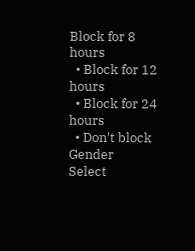Block for 8 hours
  • Block for 12 hours
  • Block for 24 hours
  • Don't block
Gender
Select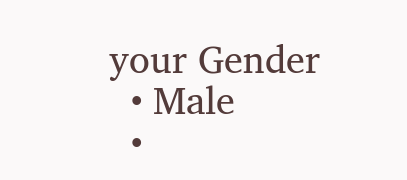your Gender
  • Male
  •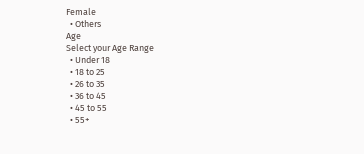Female
  • Others
Age
Select your Age Range
  • Under 18
  • 18 to 25
  • 26 to 35
  • 36 to 45
  • 45 to 55
  • 55+